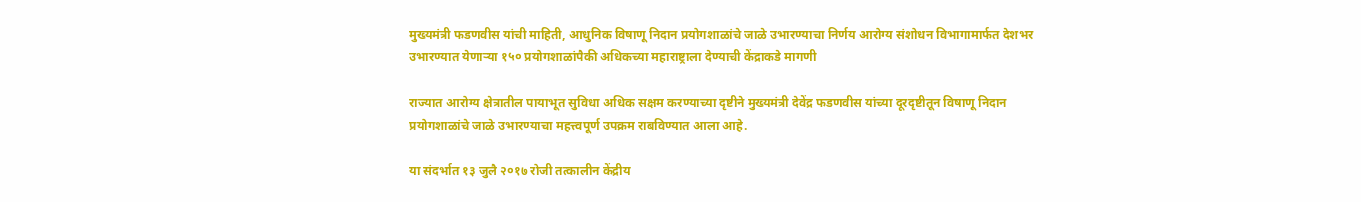मुख्यमंत्री फडणवीस यांची माहिती, आधुनिक विषाणू निदान प्रयोगशाळांचे जाळे उभारण्याचा निर्णय आरोग्य संशोधन विभागामार्फत देशभर उभारण्यात येणाऱ्या १५० प्रयोगशाळांपैकी अधिकच्या महाराष्ट्राला देण्याची केंद्राकडे मागणी

राज्यात आरोग्य क्षेत्रातील पायाभूत सुविधा अधिक सक्षम करण्याच्या दृष्टीने मुख्यमंत्री देवेंद्र फडणवीस यांच्या दूरदृष्टीतून विषाणू निदान प्रयोगशाळांचे जाळे उभारण्याचा महत्त्वपूर्ण उपक्रम राबविण्यात आला आहे.

या संदर्भात १३ जुलै २०१७ रोजी तत्कालीन केंद्रीय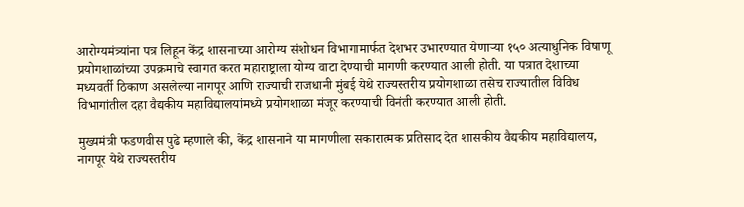आरोग्यमंत्र्यांना पत्र लिहून केंद्र शासनाच्या आरोग्य संशोधन विभागामार्फत देशभर उभारण्यात येणाऱ्या १५० अत्याधुनिक विषाणू प्रयोगशाळांच्या उपक्रमाचे स्वागत करत महाराष्ट्राला योग्य वाटा देण्याची मागणी करण्यात आली होती. या पत्रात देशाच्या मध्यवर्ती ठिकाण असलेल्या नागपूर आणि राज्याची राजधानी मुंबई येथे राज्यस्तरीय प्रयोगशाळा तसेच राज्यातील विविध विभागांतील दहा वैद्यकीय महाविद्यालयांमध्ये प्रयोगशाळा मंजूर करण्याची विनंती करण्यात आली होती.

मुख्यमंत्री फडणवीस पुढे म्हणाले की, केंद्र शासनाने या मागणीला सकारात्मक प्रतिसाद देत शासकीय वैद्यकीय महाविद्यालय, नागपूर येथे राज्यस्तरीय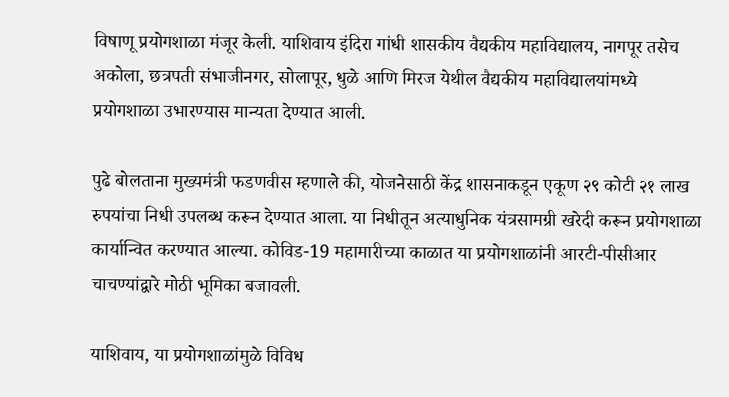विषाणू प्रयोगशाळा मंजूर केली. याशिवाय इंदिरा गांधी शासकीय वैद्यकीय महाविद्यालय, नागपूर तसेच अकोला, छत्रपती संभाजीनगर, सोलापूर, धुळे आणि मिरज येथील वैद्यकीय महाविद्यालयांमध्ये प्रयोगशाळा उभारण्यास मान्यता देण्यात आली.

पुढे बोलताना मुख्यमंत्री फडणवीस म्हणाले की, योजनेसाठी केंद्र शासनाकडून एकूण २९ कोटी २१ लाख रुपयांचा निधी उपलब्ध करून देण्यात आला. या निधीतून अत्याधुनिक यंत्रसामग्री खरेदी करून प्रयोगशाळा कार्यान्वित करण्यात आल्या. कोविड-19 महामारीच्या काळात या प्रयोगशाळांनी आरटी-पीसीआर चाचण्यांद्वारे मोठी भूमिका बजावली.

याशिवाय, या प्रयोगशाळांमुळे विविध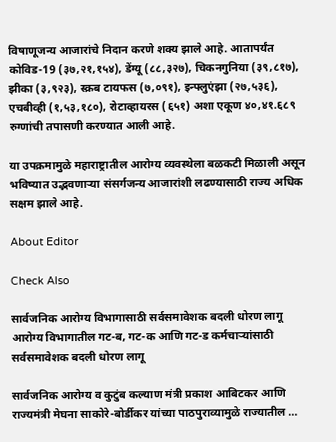विषाणूजन्य आजारांचे निदान करणे शक्य झाले आहे. आतापर्यंत कोविड-19 (३७,२१,१५४), डेंग्यू (८८,३२७), चिकनगुनिया (३९,८१७), झीका (३,९२३), स्क्रब टायफस (७,०९१), इन्फ्लुएंझा (२७,५३६), एचबीव्ही (१,५३,१८०), रोटाव्हायरस (६५१) अशा एकूण ४०,४१.६८९ रुग्णांची तपासणी करण्यात आली आहे.

या उपक्रमामुळे महाराष्ट्रातील आरोग्य व्यवस्थेला बळकटी मिळाली असून भविष्यात उद्भवणाऱ्या संसर्गजन्य आजारांशी लढण्यासाठी राज्य अधिक सक्षम झाले आहे.

About Editor

Check Also

सार्वजनिक आरोग्य विभागासाठी सर्वसमावेशक बदली धोरण लागू आरोग्य विभागातील गट-ब, गट-क आणि गट-ड कर्मचाऱ्यांसाठी सर्वसमावेशक बदली धोरण लागू

सार्वजनिक आरोग्य व कुटुंब कल्याण मंत्री प्रकाश आबिटकर आणि राज्यमंत्री मेघना साकोरे-बोर्डीकर यांच्या पाठपुराव्यामुळे राज्यातील …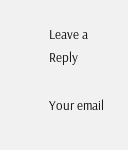Leave a Reply

Your email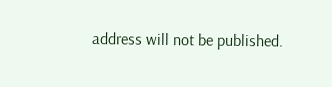address will not be published.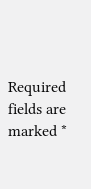Required fields are marked *